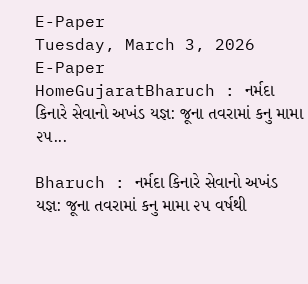E-Paper
Tuesday, March 3, 2026
E-Paper
HomeGujaratBharuch : નર્મદા કિનારે સેવાનો અખંડ યજ્ઞ: જૂના તવરામાં કનુ મામા ૨૫...

Bharuch : નર્મદા કિનારે સેવાનો અખંડ યજ્ઞ: જૂના તવરામાં કનુ મામા ૨૫ વર્ષથી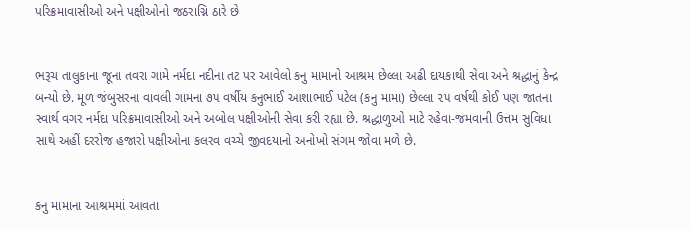પરિક્રમાવાસીઓ અને પક્ષીઓનો જઠરાગ્નિ ઠારે છે


ભરૂચ તાલુકાના જૂના તવરા ગામે નર્મદા નદીના તટ પર આવેલો કનુ મામાનો આશ્રમ છેલ્લા અઢી દાયકાથી સેવા અને શ્રદ્ધાનું કેન્દ્ર બન્યો છે. મૂળ જંબુસરના વાવલી ગામના ૭૫ વર્ષીય કનુભાઈ આશાભાઈ પટેલ (કનુ મામા) છેલ્લા ૨૫ વર્ષથી કોઈ પણ જાતના સ્વાર્થ વગર નર્મદા પરિક્રમાવાસીઓ અને અબોલ પક્ષીઓની સેવા કરી રહ્યા છે. શ્રદ્ધાળુઓ માટે રહેવા-જમવાની ઉત્તમ સુવિધા સાથે અહીં દરરોજ હજારો પક્ષીઓના કલરવ વચ્ચે જીવદયાનો અનોખો સંગમ જોવા મળે છે.


કનુ મામાના આશ્રમમાં આવતા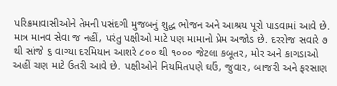પરિક્રમાવાસીઓને તેમની પસંદગી મુજબનું શુદ્ધ ભોજન અને આશ્રય પૂરો પાડવામાં આવે છે. માત્ર માનવ સેવા જ નહીં, પરંતુ પક્ષીઓ માટે પણ મામાનો પ્રેમ અજોડ છે. દરરોજ સવારે ૭ થી સાંજે ૬ વાગ્યા દરમિયાન આશરે ૮૦૦ થી ૧૦૦૦ જેટલા કબૂતર, મોર અને કાગડાઓ અહીં ચણ માટે ઉતરી આવે છે. પક્ષીઓને નિયમિતપણે ઘઉં, જુવાર, બાજરી અને ફરસાણ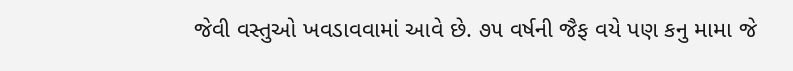જેવી વસ્તુઓ ખવડાવવામાં આવે છે. ૭૫ વર્ષની જૈફ વયે પણ કનુ મામા જે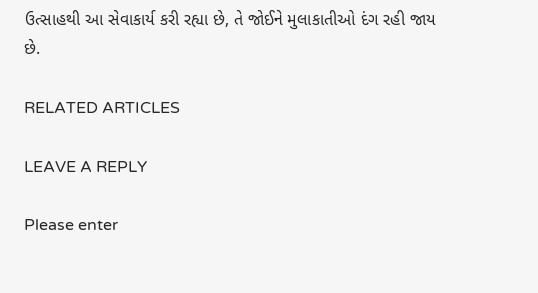ઉત્સાહથી આ સેવાકાર્ય કરી રહ્યા છે, તે જોઈને મુલાકાતીઓ દંગ રહી જાય છે.

RELATED ARTICLES

LEAVE A REPLY

Please enter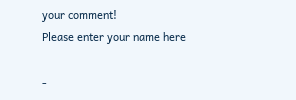your comment!
Please enter your name here

-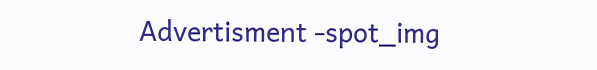Advertisment -spot_img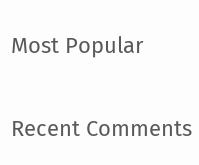Most Popular

Recent Comments